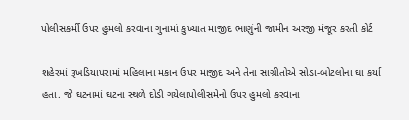પોલીસકર્મી ઉપર હુમલો કરવાના ગુનામાં કુખ્યાત માજીદ ભાણુંની જામીન અરજી મંજૂર કરતી કોર્ટ

શહેરમાં રૂખડિયાપરામાં મહિલાના મકાન ઉપર માજીદ અને તેના સાગ્રીતોએ સોડા-બોટલોના ઘા કર્યા હતા. જે ઘટનામાં ઘટના સ્થળે દોડી ગયેલાપોલીસમેનો ઉપર હુમલો કરવાના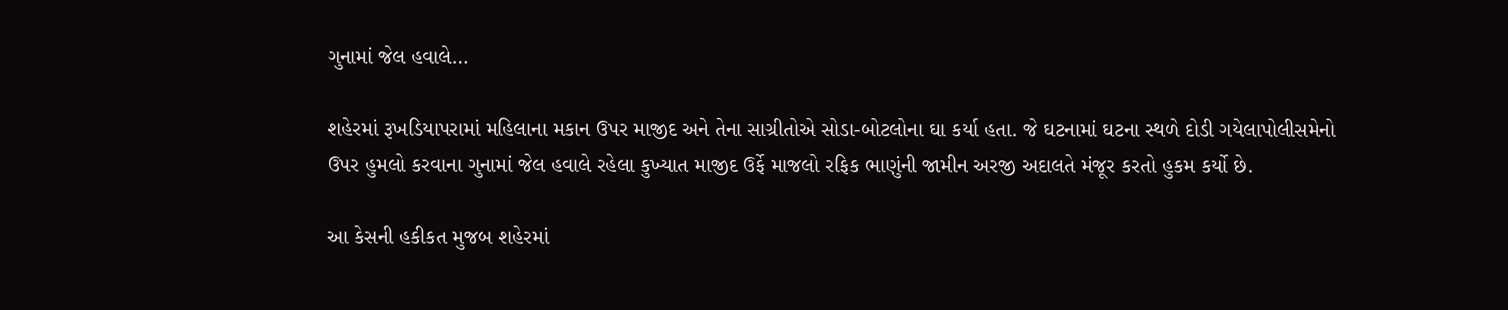ગુનામાં જેલ હવાલે…

શહેરમાં રૂખડિયાપરામાં મહિલાના મકાન ઉપર માજીદ અને તેના સાગ્રીતોએ સોડા-બોટલોના ઘા કર્યા હતા. જે ઘટનામાં ઘટના સ્થળે દોડી ગયેલાપોલીસમેનો ઉપર હુમલો કરવાના ગુનામાં જેલ હવાલે રહેલા કુખ્યાત માજીદ ઉર્ફે માજલો રફિક ભાણુંની જામીન અરજી અદાલતે મંજૂર કરતો હુકમ કર્યો છે.

આ કેસની હકીકત મુજબ શહેરમાં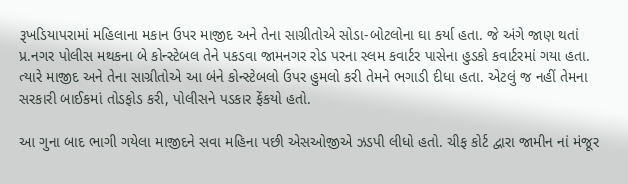રૂખડિયાપરામાં મહિલાના મકાન ઉપર માજીદ અને તેના સાગ્રીતોએ સોડા-બોટલોના ઘા કર્યા હતા. જે અંગે જાણ થતાં પ્ર.નગર પોલીસ મથકના બે કોન્સ્ટેબલ તેને પકડવા જામનગર રોડ પરના સ્લમ કવાર્ટર પાસેના હુડકો કવાર્ટરમાં ગયા હતા. ત્યારે માજીદ અને તેના સાગ્રીતોએ આ બંને કોન્સ્ટેબલો ઉપર હુમલો કરી તેમને ભગાડી દીધા હતા. એટલું જ નહીં તેમના સરકારી બાઈકમાં તોડફોડ કરી, પોલીસને પડકાર ફેંકયો હતો.

આ ગુના બાદ ભાગી ગયેલા માજીદને સવા મહિના પછી એસઓજીએ ઝડપી લીધો હતો. ચીફ કોર્ટ દ્વારા જામીન નાં મંજૂર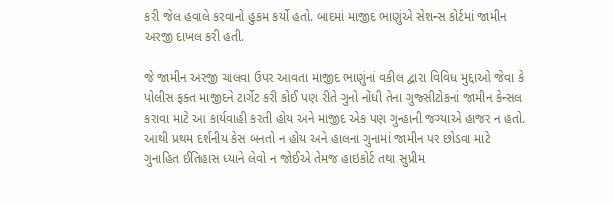કરી જેલ હવાલે કરવાનો હુકમ કર્યો હતો. બાદમાં માજીદ ભાણુંએ સેશન્સ કોર્ટમાં જામીન અરજી દાખલ કરી હતી.

જે જામીન અરજી ચાલવા ઉપર આવતા માજીદ ભાણુંનાં વકીલ દ્વારા વિવિધ મુદ્દાઓ જેવા કે પોલીસ ફક્ત માજીદને ટાર્ગેટ કરી કોઈ પણ રીતે ગુનો નોંધી તેના ગુજ્સીટોકનાં જામીન કેન્સલ કરાવા માટે આ કાર્યવાહી કરતી હોય અને માજીદ એક પણ ગુન્હાની જગ્યાએ હાજર ન હતો. આથી પ્રથમ દર્શનીય કેસ બનતો ન હોય અને હાલના ગુનામાં જામીન પર છોડવા માટે ગુનાહિત ઈતિહાસ ધ્યાને લેવો ન જોઈએ તેમજ હાઇકોર્ટ તથા સુપ્રીમ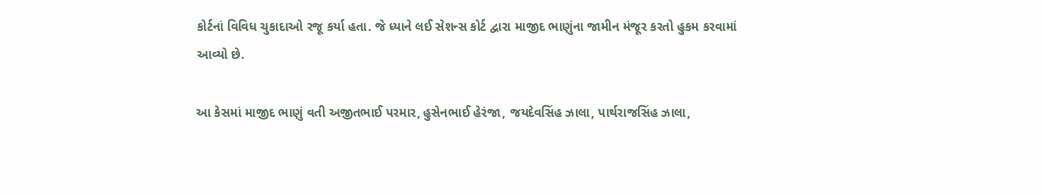કોર્ટનાં વિવિધ ચુકાદાઓ રજૂ કર્યા હતા. જે ધ્યાને લઈ સેશન્સ કોર્ટ દ્વારા માજીદ ભાણુંના જામીન મંજૂર કરતો હુકમ કરવામાં આવ્યો છે.

આ કેસમાં માજીદ ભાણું વતી અજીતભાઈ પરમાર, હુસેનભાઈ હેરંજા, જયદેવસિંહ ઝાલા, પાર્થરાજસિંહ ઝાલા,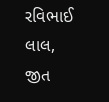રવિભાઈ લાલ, જીત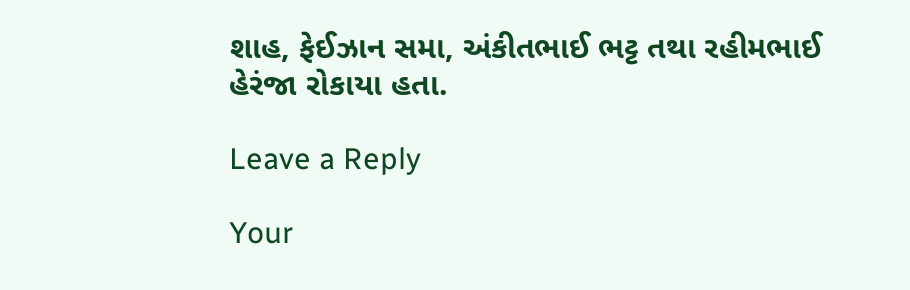શાહ, ફેઈઝાન સમા, અંકીતભાઈ ભટ્ટ તથા રહીમભાઈ હેરંજા રોકાયા હતા.

Leave a Reply

Your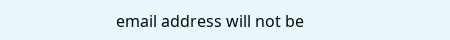email address will not be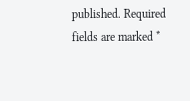published. Required fields are marked *